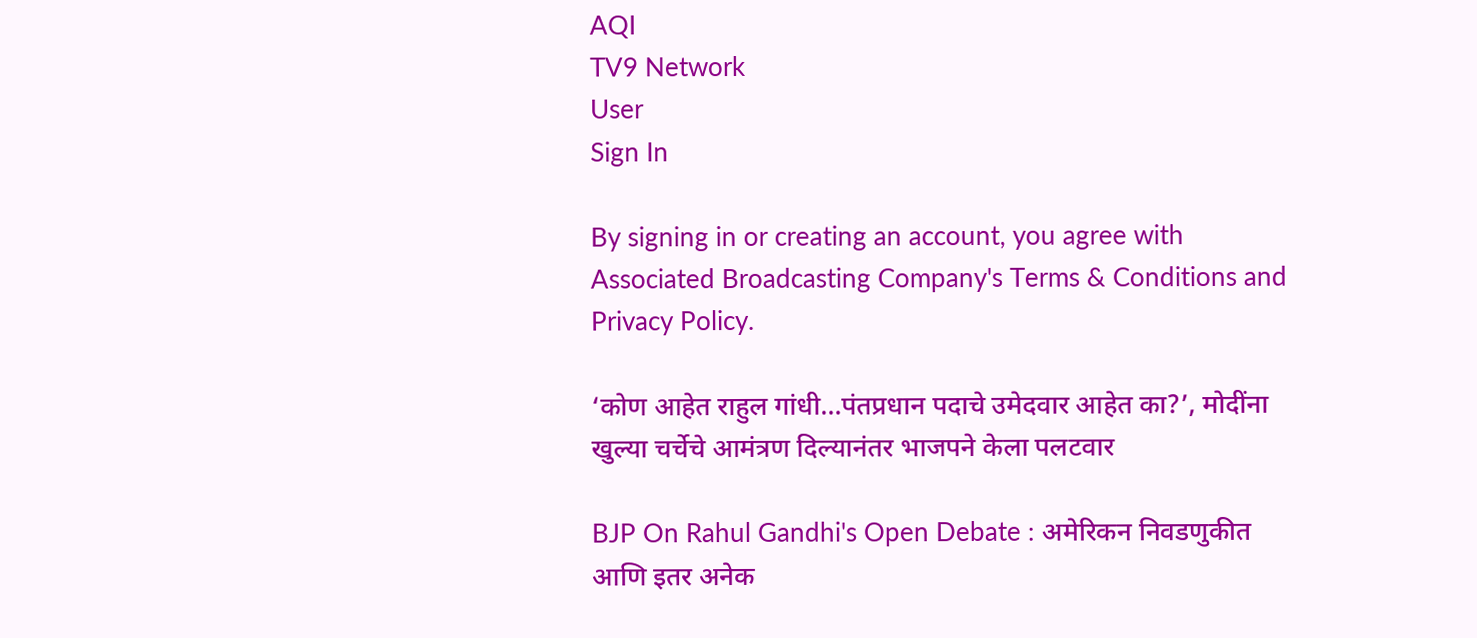AQI
TV9 Network
User
Sign In

By signing in or creating an account, you agree with Associated Broadcasting Company's Terms & Conditions and Privacy Policy.

‘कोण आहेत राहुल गांधी…पंतप्रधान पदाचे उमेदवार आहेत का?’, मोदींना खुल्या चर्चेचे आमंत्रण दिल्यानंतर भाजपने केला पलटवार

BJP On Rahul Gandhi's Open Debate : अमेरिकन निवडणुकीत आणि इतर अनेक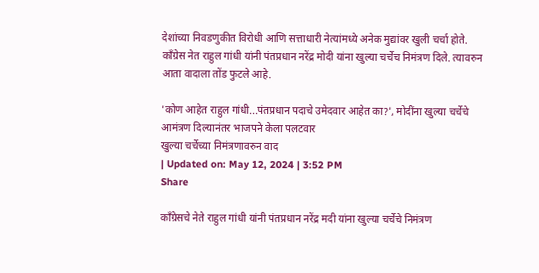देशांच्या निवडणुकीत विरोधी आणि सत्ताधारी नेत्यांमध्ये अनेक मुद्यांवर खुली चर्चा होते. काँग्रेस नेत राहुल गांधी यांनी पंतप्रधान नरेंद्र मोदी यांना खुल्या चर्चेच निमंत्रण दिले. त्यावरुन आता वादाला तोंड फुटले आहे.

'कोण आहेत राहुल गांधी...पंतप्रधान पदाचे उमेदवार आहेत का?', मोदींना खुल्या चर्चेचे आमंत्रण दिल्यानंतर भाजपने केला पलटवार
खुल्या चर्चेच्या निमंत्रणावरुन वाद
| Updated on: May 12, 2024 | 3:52 PM
Share

काँग्रेसचे नेते राहुल गांधी यांनी पंतप्रधान नरेंद्र मदी यांना खुल्या चर्चेचे निमंत्रण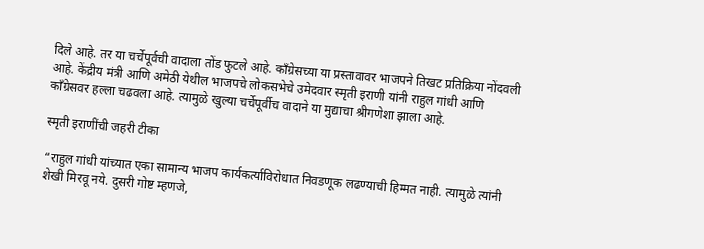दिले आहे. तर या चर्चेपूर्वची वादाला तोंड फुटले आहे. काँग्रेसच्या या प्रस्तावावर भाजपने तिखट प्रतिक्रिया नोंदवली आहे. केंद्रीय मंत्री आणि अमेठी येथील भाजपचे लोकसभेचे उमेदवार स्मृती इराणी यांनी राहुल गांधी आणि काँग्रेसवर हल्ला चढवला आहे. त्यामुळे खुल्या चर्चेपूर्वीच वादाने या मुद्याचा श्रीगणेशा झाला आहे.

स्मृती इराणींची जहरी टीका

“राहुल गांधी यांच्यात एका सामान्य भाजप कार्यकर्त्याविरोधात निवडणूक लढण्याची हिम्मत नाही. त्यामुळे त्यांनी शेखी मिरवू नये. दुसरी गोष्ट म्हणजे,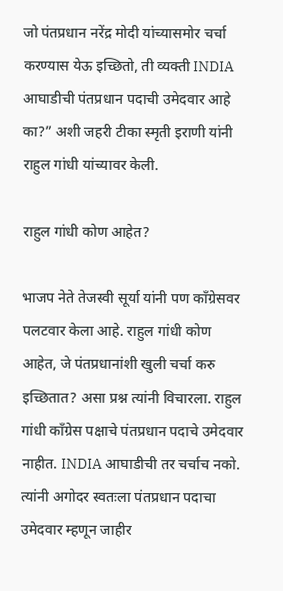जो पंतप्रधान नरेंद्र मोदी यांच्यासमोर चर्चा करण्यास येऊ इच्छितो, ती व्यक्ती INDIA आघाडीची पंतप्रधान पदाची उमेदवार आहे का?” अशी जहरी टीका स्मृती इराणी यांनी राहुल गांधी यांच्यावर केली.

राहुल गांधी कोण आहेत?

भाजप नेते तेजस्वी सूर्या यांनी पण काँग्रेसवर पलटवार केला आहे. राहुल गांधी कोण आहेत, जे पंतप्रधानांशी खुली चर्चा करु इच्छितात? असा प्रश्न त्यांनी विचारला. राहुल गांधी काँग्रेस पक्षाचे पंतप्रधान पदाचे उमेदवार नाहीत. INDIA आघाडीची तर चर्चाच नको. त्यांनी अगोदर स्वतःला पंतप्रधान पदाचा उमेदवार म्हणून जाहीर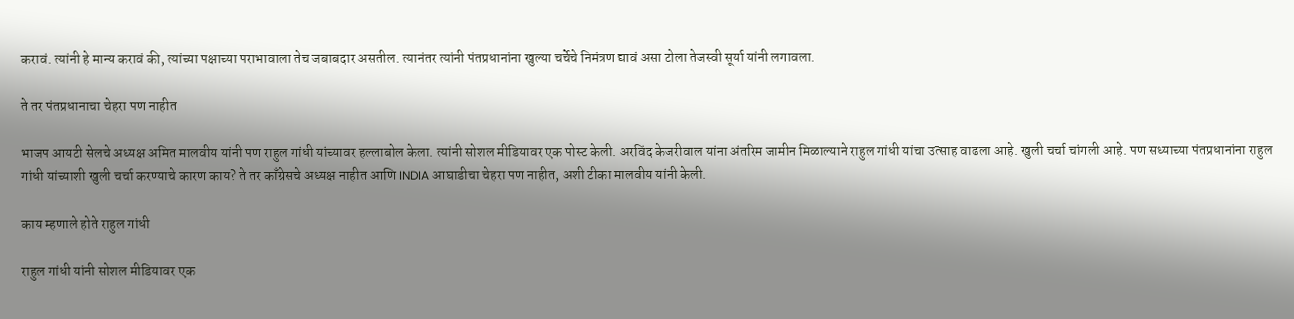करावं. त्यांनी हे मान्य करावं की, त्यांच्या पक्षाच्या पराभावाला तेच जबाबदार असतील. त्यानंतर त्यांनी पंतप्रधानांना खुल्या चर्चेचे निमंत्रण द्यावं असा टोला तेजस्वी सूर्या यांनी लगावला.

ते तर पंतप्रधानाचा चेहरा पण नाहीत

भाजप आयटी सेलचे अध्यक्ष अमित मालवीय यांनी पण राहुल गांधी यांच्यावर हल्लाबोल केला. त्यांनी सोशल मीडियावर एक पोस्ट केली. अरविंद केजरीवाल यांना अंतरिम जामीन मिळाल्याने राहुल गांधी यांचा उत्साह वाढला आहे. खुली चर्चा चांगली आहे. पण सध्याच्या पंतप्रधानांना राहुल गांधी यांच्याशी खुली चर्चा करण्याचे कारण काय? ते तर काँग्रेसचे अध्यक्ष नाहीत आणि INDIA आघाडीचा चेहरा पण नाहीत, अशी टीका मालवीय यांनी केली.

काय म्हणाले होते राहुल गांधी

राहुल गांधी यांनी सोशल मीडियावर एक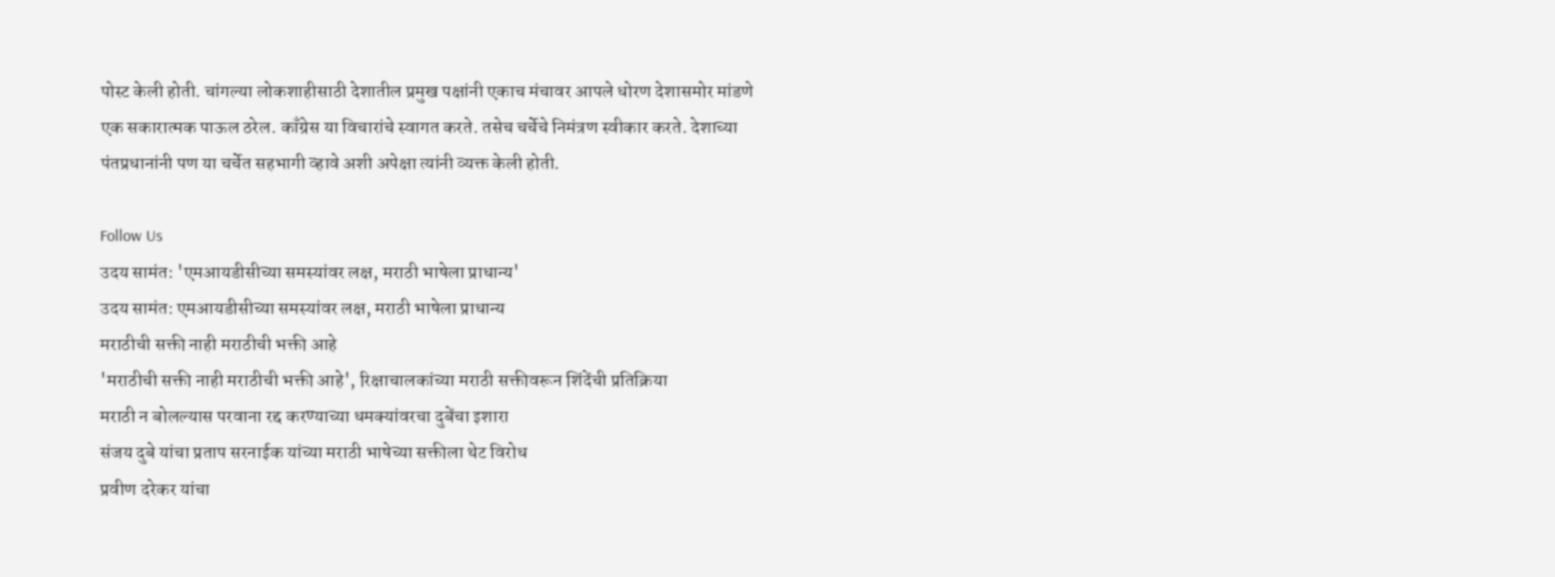पोस्ट केली होती. चांगल्या लोकशाहीसाठी देशातील प्रमुख पक्षांनी एकाच मंचावर आपले धोरण देशासमोर मांडणे एक सकारात्मक पाऊल ठरेल. काँग्रेस या विचारांचे स्वागत करते. तसेच चर्चेचे निमंत्रण स्वीकार करते. देशाच्या पंतप्रधानांनी पण या चर्चेत सहभागी व्हावे अशी अपेक्षा त्यांनी व्यक्त केली होती.

Follow Us
उदय सामंत: 'एमआयडीसीच्या समस्यांवर लक्ष, मराठी भाषेला प्राधान्य'
उदय सामंत: एमआयडीसीच्या समस्यांवर लक्ष, मराठी भाषेला प्राधान्य
मराठीची सक्ती नाही मराठीची भक्ती आहे
'मराठीची सक्ती नाही मराठीची भक्ती आहे', रिक्षाचालकांच्या मराठी सक्तीवरून शिंदेंची प्रतिक्रिया
मराठी न बोलल्यास परवाना रद्द करण्याच्या धमक्यांवरचा दुबेंचा इशारा
संजय दुबे यांचा प्रताप सरनाईक यांच्या मराठी भाषेच्या सक्तीला थेट विरोध
प्रवीण दरेकर यांचा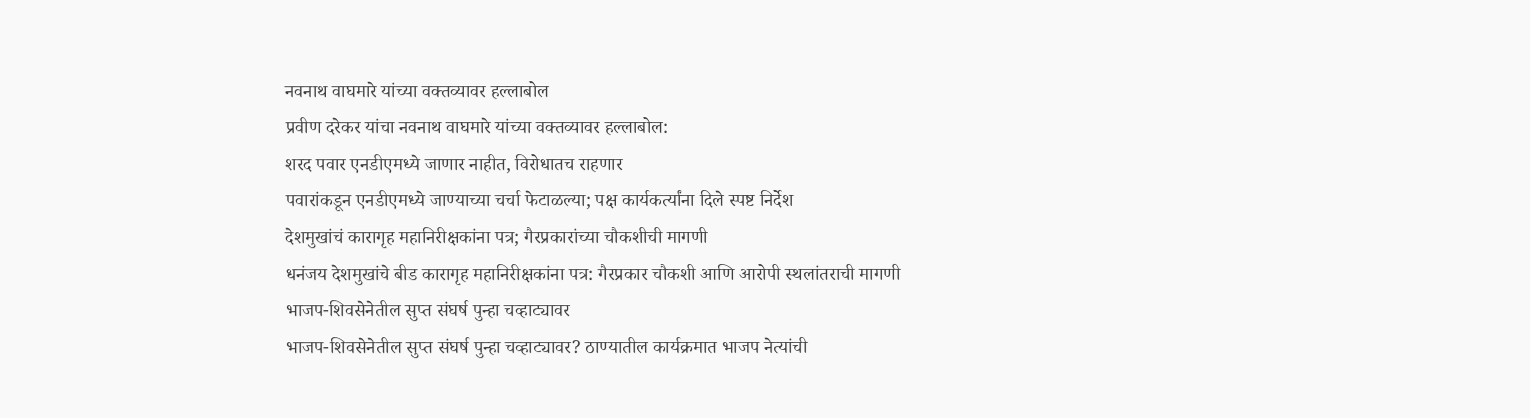नवनाथ वाघमारे यांच्या वक्तव्यावर हल्लाबोल
प्रवीण दरेकर यांचा नवनाथ वाघमारे यांच्या वक्तव्यावर हल्लाबोल:
शरद पवार एनडीएमध्ये जाणार नाहीत, विरोधातच राहणार
पवारांकडून एनडीएमध्ये जाण्याच्या चर्चा फेटाळल्या; पक्ष कार्यकर्त्यांना दिले स्पष्ट निर्देश
देशमुखांचं कारागृह महानिरीक्षकांना पत्र; गैरप्रकारांच्या चौकशीची मागणी
धनंजय देशमुखांचे बीड कारागृह महानिरीक्षकांना पत्र: गैरप्रकार चौकशी आणि आरोपी स्थलांतराची मागणी
भाजप-शिवसेनेतील सुप्त संघर्ष पुन्हा चव्हाट्यावर
भाजप-शिवसेनेतील सुप्त संघर्ष पुन्हा चव्हाट्यावर? ठाण्यातील कार्यक्रमात भाजप नेत्यांची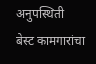अनुपस्थिती
बेस्ट कामगारांचा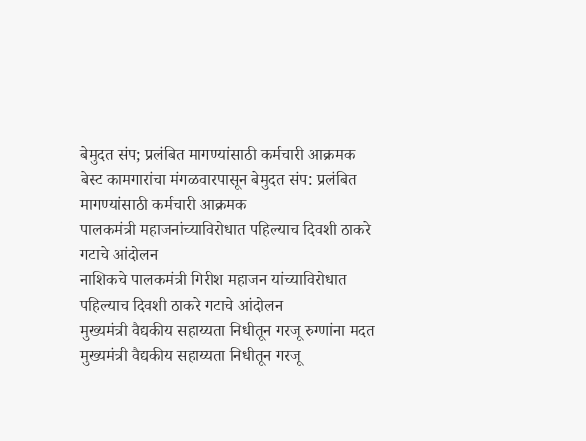बेमुदत संप; प्रलंबित मागण्यांसाठी कर्मचारी आक्रमक
बेस्ट कामगारांचा मंगळवारपासून बेमुदत संप: प्रलंबित मागण्यांसाठी कर्मचारी आक्रमक
पालकमंत्री महाजनांच्याविरोधात पहिल्याच दिवशी ठाकरे गटाचे आंदोलन
नाशिकचे पालकमंत्री गिरीश महाजन यांच्याविरोधात पहिल्याच दिवशी ठाकरे गटाचे आंदोलन
मुख्यमंत्री वैद्यकीय सहाय्यता निधीतून गरजू रुग्णांना मदत
मुख्यमंत्री वैद्यकीय सहाय्यता निधीतून गरजू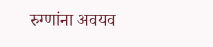रुग्णांना अवयव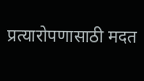प्रत्यारोपणासाठी मदत